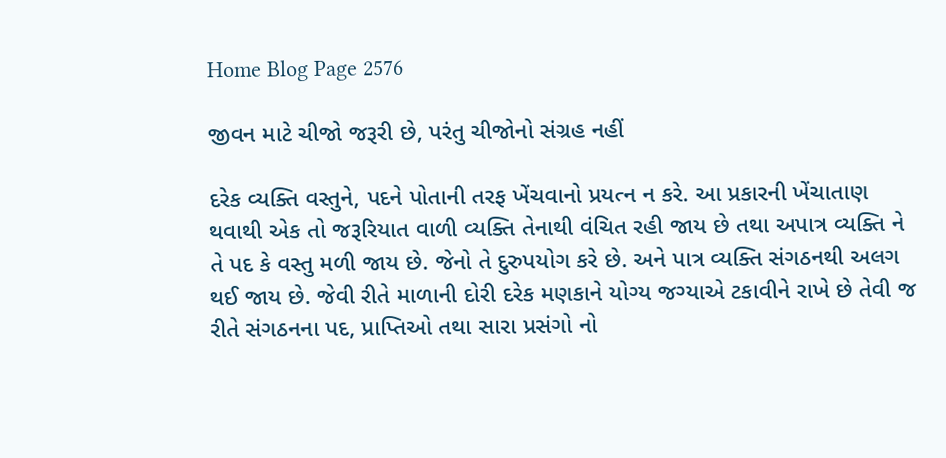Home Blog Page 2576

જીવન માટે ચીજો જરૂરી છે, પરંતુ ચીજોનો સંગ્રહ નહીં

દરેક વ્યક્તિ વસ્તુને, પદને પોતાની તરફ ખેંચવાનો પ્રયત્ન ન કરે. આ પ્રકારની ખેંચાતાણ થવાથી એક તો જરૂરિયાત વાળી વ્યક્તિ તેનાથી વંચિત રહી જાય છે તથા અપાત્ર વ્યક્તિ ને તે પદ કે વસ્તુ મળી જાય છે. જેનો તે દુરુપયોગ કરે છે. અને પાત્ર વ્યક્તિ સંગઠનથી અલગ થઈ જાય છે. જેવી રીતે માળાની દોરી દરેક મણકાને યોગ્ય જગ્યાએ ટકાવીને રાખે છે તેવી જ રીતે સંગઠનના પદ, પ્રાપ્તિઓ તથા સારા પ્રસંગો નો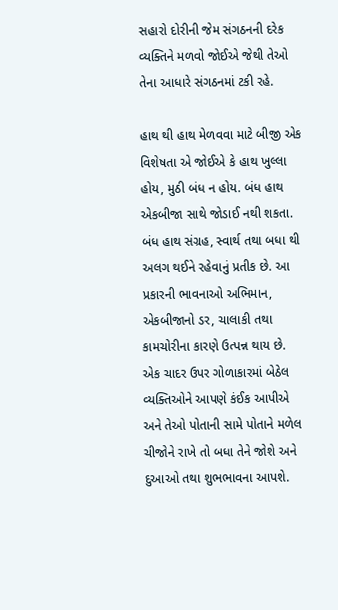સહારો દોરીની જેમ સંગઠનની દરેક વ્યક્તિને મળવો જોઈએ જેથી તેઓ તેના આધારે સંગઠનમાં ટકી રહે.

હાથ થી હાથ મેળવવા માટે બીજી એક વિશેષતા એ જોઈએ કે હાથ ખુલ્લા હોય, મુઠી બંધ ન હોય. બંધ હાથ એકબીજા સાથે જોડાઈ નથી શકતા. બંધ હાથ સંગ્રહ, સ્વાર્થ તથા બધા થી અલગ થઈને રહેવાનું પ્રતીક છે. આ પ્રકારની ભાવનાઓ અભિમાન, એકબીજાનો ડર, ચાલાકી તથા કામચોરીના કારણે ઉત્પન્ન થાય છે. એક ચાદર ઉપર ગોળાકારમાં બેઠેલ વ્યક્તિઓને આપણે કંઈક આપીએ અને તેઓ પોતાની સામે પોતાને મળેલ ચીજોને રાખે તો બધા તેને જોશે અને દુઆઓ તથા શુભભાવના આપશે.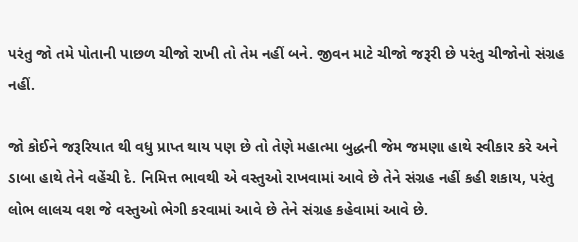પરંતુ જો તમે પોતાની પાછળ ચીજો રાખી તો તેમ નહીં બને. જીવન માટે ચીજો જરૂરી છે પરંતુ ચીજોનો સંગ્રહ નહીં.

જો કોઈને જરૂરિયાત થી વધુ પ્રાપ્ત થાય પણ છે તો તેણે મહાત્મા બુદ્ધની જેમ જમણા હાથે સ્વીકાર કરે અને ડાબા હાથે તેને વહેંચી દે. નિમિત્ત ભાવથી એ વસ્તુઓ રાખવામાં આવે છે તેને સંગ્રહ નહીં કહી શકાય, પરંતુ લોભ લાલચ વશ જે વસ્તુઓ ભેગી કરવામાં આવે છે તેને સંગ્રહ કહેવામાં આવે છે.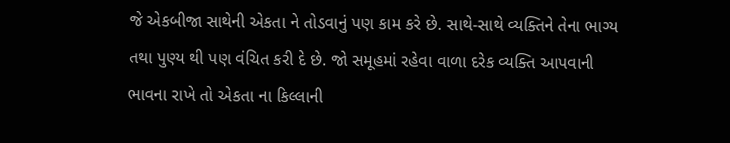જે એકબીજા સાથેની એકતા ને તોડવાનું પણ કામ કરે છે. સાથે-સાથે વ્યક્તિને તેના ભાગ્ય તથા પુણ્ય થી પણ વંચિત કરી દે છે. જો સમૂહમાં રહેવા વાળા દરેક વ્યક્તિ આપવાની ભાવના રાખે તો એકતા ના કિલ્લાની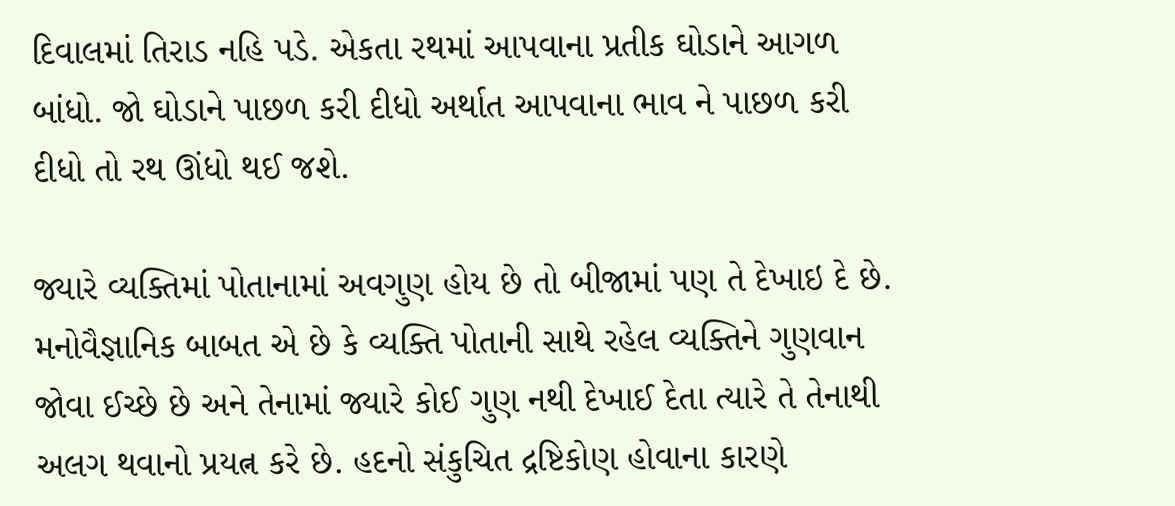દિવાલમાં તિરાડ નહિ પડે. એકતા રથમાં આપવાના પ્રતીક ઘોડાને આગળ બાંધો. જો ઘોડાને પાછળ કરી દીધો અર્થાત આપવાના ભાવ ને પાછળ કરી દીધો તો રથ ઊંધો થઈ જશે.

જ્યારે વ્યક્તિમાં પોતાનામાં અવગુણ હોય છે તો બીજામાં પણ તે દેખાઇ દે છે. મનોવૈજ્ઞાનિક બાબત એ છે કે વ્યક્તિ પોતાની સાથે રહેલ વ્યક્તિને ગુણવાન જોવા ઈચ્છે છે અને તેનામાં જ્યારે કોઈ ગુણ નથી દેખાઈ દેતા ત્યારે તે તેનાથી અલગ થવાનો પ્રયત્ન કરે છે. હદનો સંકુચિત દ્રષ્ટિકોણ હોવાના કારણે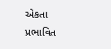એકતા પ્રભાવિત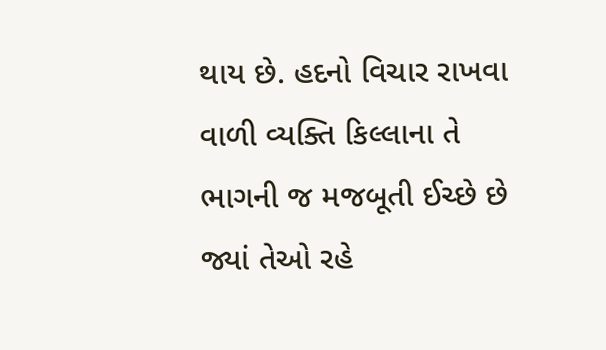થાય છે. હદનો વિચાર રાખવા વાળી વ્યક્તિ કિલ્લાના તે ભાગની જ મજબૂતી ઈચ્છે છે જ્યાં તેઓ રહે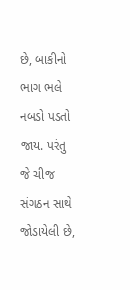છે, બાકીનો ભાગ ભલે નબડો પડતો જાય. પરંતુ જે ચીજ સંગઠન સાથે જોડાયેલી છે,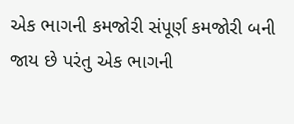એક ભાગની કમજોરી સંપૂર્ણ કમજોરી બની જાય છે પરંતુ એક ભાગની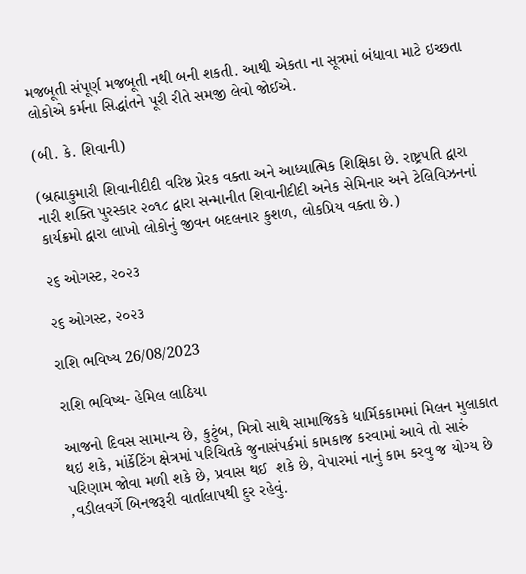મજબૂતી સંપૂર્ણ મજબૂતી નથી બની શકતી. આથી એકતા ના સૂત્રમાં બંધાવા માટે ઇચ્છતા લોકોએ કર્મના સિદ્ધાંતને પૂરી રીતે સમજી લેવો જોઈએ.

(બી. કે. શિવાની)

(બ્રહ્માકુમારી શિવાનીદીદી વરિષ્ઠ પ્રેરક વક્તા અને આધ્યાત્મિક શિક્ષિકા છે. રાષ્ટ્રપતિ દ્વારા નારી શક્તિ પુરસ્કાર ૨૦૧૮ દ્વારા સન્માનીત શિવાનીદીદી અનેક સેમિનાર અને ટેલિવિઝનનાં કાર્યક્રમો દ્વારા લાખો લોકોનું જીવન બદલનાર કુશળ, લોકપ્રિય વક્તા છે.)

૨૬ ઓગસ્ટ, ૨૦૨૩

૨૬ ઓગસ્ટ, ૨૦૨૩

રાશિ ભવિષ્ય 26/08/2023

રાશિ ભવિષ્ય- હેમિલ લાઠિયા

આજનો દિવસ સામાન્ય છે, કુટુંબ, મિત્રો સાથે સામાજિકકે ધાર્મિકકામમાં મિલન મુલાકાત થઇ શકે, માંર્કેટિંગ ક્ષેત્રમાં પરિચિતકે જુનાસંપર્કમાં કામકાજ કરવામાં આવે તો સારું પરિણામ જોવા મળી શકે છે, પ્રવાસ થઈ  શકે છે, વેપારમાં નાનું કામ કરવુ જ યોગ્ય છે ,વડીલવર્ગે બિનજરૂરી વાર્તાલાપથી દુર રહેવું.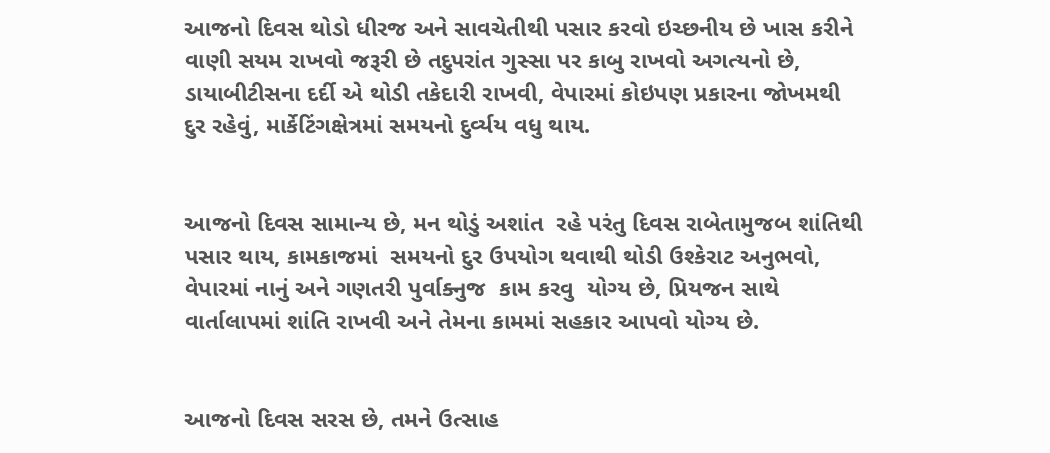આજનો દિવસ થોડો ધીરજ અને સાવચેતીથી પસાર કરવો ઇચ્છનીય છે ખાસ કરીને વાણી સયમ રાખવો જરૂરી છે તદુપરાંત ગુસ્સા પર કાબુ રાખવો અગત્યનો છે, ડાયાબીટીસના દર્દી એ થોડી તકેદારી રાખવી, વેપારમાં કોઇપણ પ્રકારના જોખમથી દુર રહેવું, માર્કેટિંગક્ષેત્રમાં સમયનો દુર્વ્યય વધુ થાય.


આજનો દિવસ સામાન્ય છે, મન થોડું અશાંત  રહે પરંતુ દિવસ રાબેતામુજબ શાંતિથી પસાર થાય, કામકાજમાં  સમયનો દુર ઉપયોગ થવાથી થોડી ઉશ્કેરાટ અનુભવો, વેપારમાં નાનું અને ગણતરી પુર્વાક્નુજ  કામ કરવુ  યોગ્ય છે, પ્રિયજન સાથે વાર્તાલાપમાં શાંતિ રાખવી અને તેમના કામમાં સહકાર આપવો યોગ્ય છે.


આજનો દિવસ સરસ છે, તમને ઉત્સાહ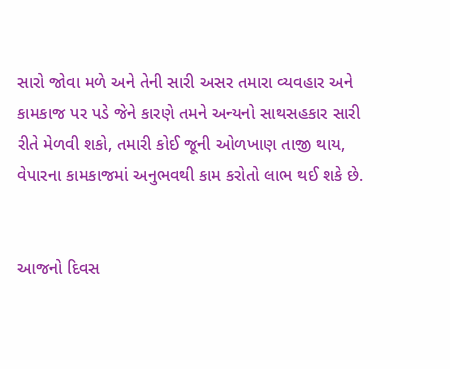સારો જોવા મળે અને તેની સારી અસર તમારા વ્યવહાર અને કામકાજ પર પડે જેને કારણે તમને અન્યનો સાથસહકાર સારી રીતે મેળવી શકો, તમારી કોઈ જૂની ઓળખાણ તાજી થાય, વેપારના કામકાજમાં અનુભવથી કામ કરોતો લાભ થઈ શકે છે.


આજનો દિવસ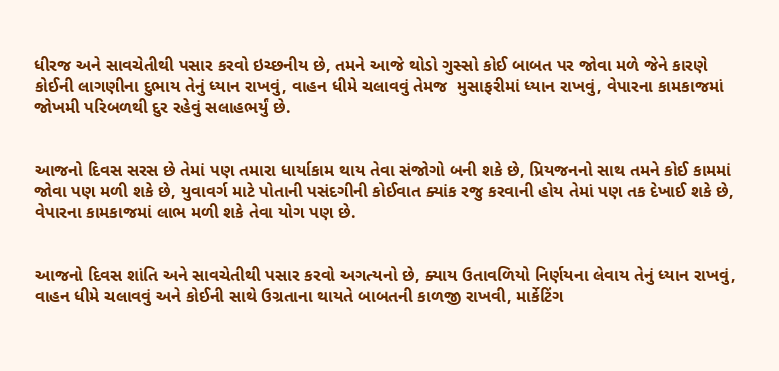ધીરજ અને સાવચેતીથી પસાર કરવો ઇચ્છનીય છે, તમને આજે થોડો ગુસ્સો કોઈ બાબત પર જોવા મળે જેને કારણે કોઈની લાગણીના દુભાય તેનું ધ્યાન રાખવું, વાહન ધીમે ચલાવવું તેમજ  મુસાફરીમાં ધ્યાન રાખવું, વેપારના કામકાજમાં જોખમી પરિબળથી દુર રહેવું સલાહભર્યું છે.


આજનો દિવસ સરસ છે તેમાં પણ તમારા ધાર્યાકામ થાય તેવા સંજોગો બની શકે છે, પ્રિયજનનો સાથ તમને કોઈ કામમાં જોવા પણ મળી શકે છે, યુવાવર્ગ માટે પોતાની પસંદગીની કોઈવાત ક્યાંક રજુ કરવાની હોય તેમાં પણ તક દેખાઈ શકે છે, વેપારના કામકાજમાં લાભ મળી શકે તેવા યોગ પણ છે.


આજનો દિવસ શાંતિ અને સાવચેતીથી પસાર કરવો અગત્યનો છે, ક્યાય ઉતાવળિયો નિર્ણયના લેવાય તેનું ધ્યાન રાખવું, વાહન ધીમે ચલાવવું અને કોઈની સાથે ઉગ્રતાના થાયતે બાબતની કાળજી રાખવી, માર્કેટિંગ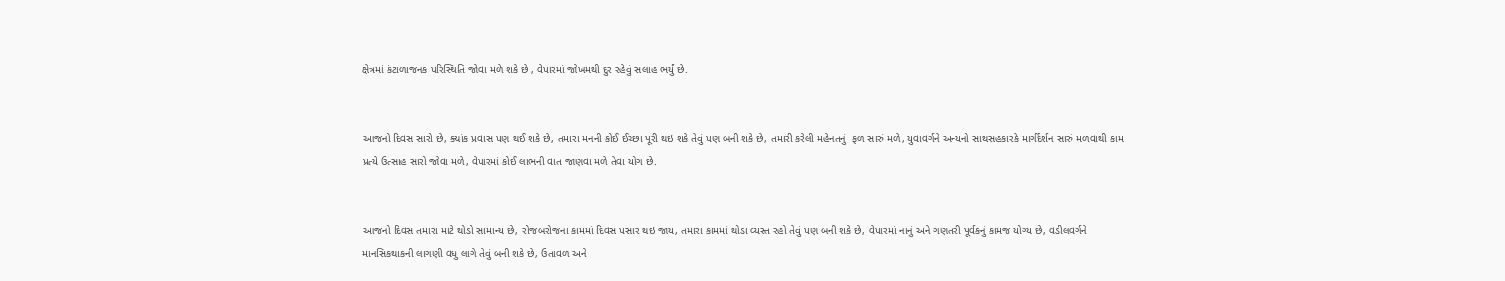ક્ષેત્રમાં કંટાળાજનક પરિસ્થિતિ જોવા મળે શકે છે , વેપારમાં જોખમથી દુર રહેવું સલાહ ભર્યું છે.


આજનો દિવસ સારો છે, ક્યાંક પ્રવાસ પણ થઈ શકે છે, તમારા મનની કોઈ ઈચ્છા પૂરી થઇ શકે તેવું પણ બની શકે છે, તમારી કરેલી મહેનતનું  ફળ સારું મળે, યુવાવર્ગને અન્યનો સાથસહકારકે માર્ગર્દર્શન સારું મળવાથી કામ પ્રત્યે ઉત્સાહ સારો જોવા મળે, વેપારમાં કોઈ લાભની વાત જાણવા મળે તેવા યોગ છે.


આજનો દિવસ તમારા માટે થોડો સામાન્ય છે, રોજબરોજના કામમાં દિવસ પસાર થઇ જાય, તમારા કામમાં થોડા વ્યસ્ત રહો તેવું પણ બની શકે છે, વેપારમાં નાનું અને ગણતરી પૂર્વકનું કામજ યોગ્ય છે, વડીલવર્ગને  માનસિકથાકની લાગણી વધુ લાગે તેવું બની શકે છે, ઉતાવળ અને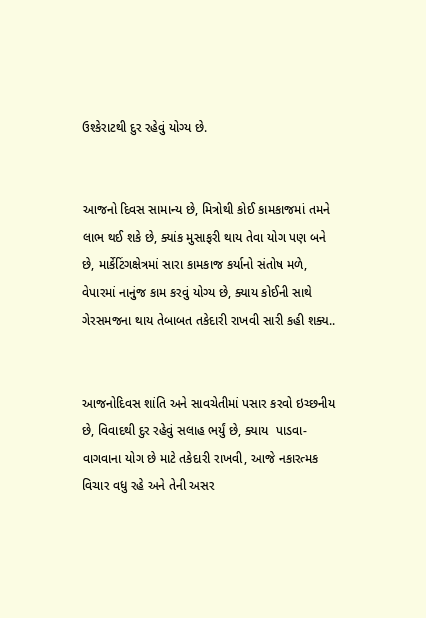ઉશ્કેરાટથી દુર રહેવું યોગ્ય છે.


આજનો દિવસ સામાન્ય છે, મિત્રોથી કોઈ કામકાજમાં તમને લાભ થઈ શકે છે, ક્યાંક મુસાફરી થાય તેવા યોગ પણ બને છે, માર્કેટિંગક્ષેત્રમાં સારા કામકાજ કર્યાનો સંતોષ મળે, વેપારમાં નાનુંજ કામ કરવું યોગ્ય છે, ક્યાય કોઈની સાથે ગેરસમજના થાય તેબાબત તકેદારી રાખવી સારી કહી શક્ય..


આજનોદિવસ શાંતિ અને સાવચેતીમાં પસાર કરવો ઇચ્છનીય છે, વિવાદથી દુર રહેવું સલાહ ભર્યું છે, ક્યાય  પાડવા-વાગવાના યોગ છે માટે તકેદારી રાખવી, આજે નકારત્મક વિચાર વધુ રહે અને તેની અસર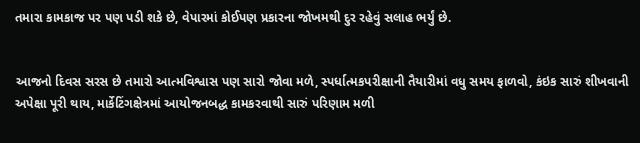તમારા કામકાજ પર પણ પડી શકે છે, વેપારમાં કોઈપણ પ્રકારના જોખમથી દુર રહેવું સલાહ ભર્યું છે.


આજનો દિવસ સરસ છે તમારો આત્મવિશ્વાસ પણ સારો જોવા મળે, સ્પર્ધાત્મકપરીક્ષાની તૈયારીમાં વધુ સમય ફાળવો, કંઇક સારું શીખવાની અપેક્ષા પૂરી થાય, માર્કેટિંગક્ષેત્રમાં આયોજનબદ્ધ કામકરવાથી સારું પરિણામ મળી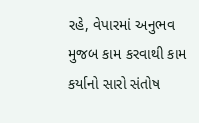રહે, વેપારમાં અનુભવ મુજબ કામ કરવાથી કામ કર્યાનો સારો સંતોષ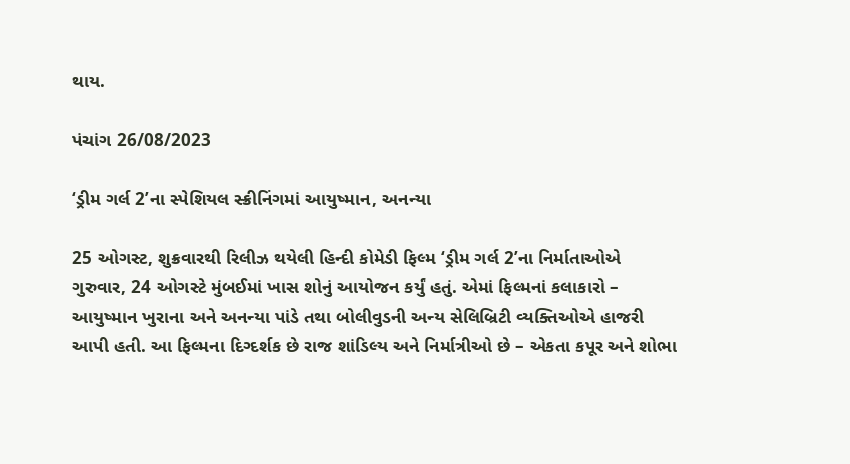થાય.

પંચાંગ 26/08/2023

‘ડ્રીમ ગર્લ 2’ના સ્પેશિયલ સ્ક્રીનિંગમાં આયુષ્માન, અનન્યા

25 ઓગસ્ટ, શુક્રવારથી રિલીઝ થયેલી હિન્દી કોમેડી ફિલ્મ ‘ડ્રીમ ગર્લ 2’ના નિર્માતાઓએ ગુરુવાર, 24 ઓગસ્ટે મુંબઈમાં ખાસ શોનું આયોજન કર્યું હતું. એમાં ફિલ્મનાં કલાકારો – આયુષ્માન ખુરાના અને અનન્યા પાંડે તથા બોલીવુડની અન્ય સેલિબ્રિટી વ્યક્તિઓએ હાજરી આપી હતી. આ ફિલ્મના દિગ્દર્શક છે રાજ શાંડિલ્ય અને નિર્માત્રીઓ છે – એકતા કપૂર અને શોભા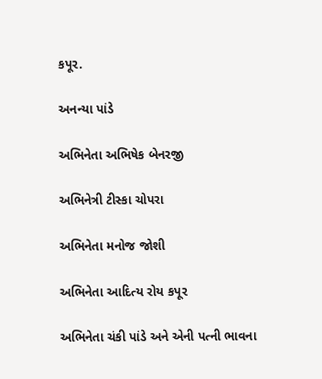કપૂર.

અનન્યા પાંડે

અભિનેતા અભિષેક બેનરજી

અભિનેત્રી ટીસ્કા ચોપરા

અભિનેતા મનોજ જોશી

અભિનેતા આદિત્ય રોય કપૂર

અભિનેતા ચંકી પાંડે અને એની પત્ની ભાવના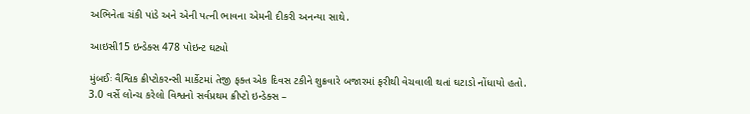અભિનેતા ચંકી પાંડે અને એની પત્ની ભાવના એમની દીકરી અનન્યા સાથે.

આઇસી15 ઇન્ડેક્સ 478 પોઇન્ટ ઘટ્યો

મુંબઈઃ વૈશ્વિક ક્રીપ્ટોકરન્સી માર્કેટમાં તેજી ફક્ત એક દિવસ ટકીને શુક્રવારે બજારમાં ફરીથી વેચવાલી થતાં ઘટાડો નોંધાયો હતો. 3.0 વર્સે લોન્ચ કરેલો વિશ્વનો સર્વપ્રથમ ક્રીપ્ટો ઇન્ડેક્સ –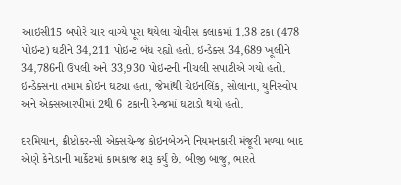આઇસી15 બપોરે ચાર વાગ્યે પૂરા થયેલા ચોવીસ કલાકમાં 1.38 ટકા (478 પોઇન્ટ) ઘટીને 34,211 પોઇન્ટ બંધ રહ્યો હતો. ઇન્ડેક્સ 34,689 ખૂલીને 34,786ની ઉપલી અને 33,930 પોઇન્ટની નીચલી સપાટીએ ગયો હતો. ઇન્ડેક્સના તમામ કોઇન ઘટ્યા હતા, જેમાંથી ચેઇનલિંક, સોલાના, યુનિસ્વોપ અને એક્સઆરપીમાં 2થી 6 ટકાની રેન્જમાં ઘટાડો થયો હતો.

દરમિયાન, ક્રીપ્ટોકરન્સી એક્સચેન્જ કોઇનબેઝને નિયમનકારી મંજૂરી મળ્યા બાદ એણે કેનેડાની માર્કેટમાં કામકાજ શરૂ કર્યું છે. બીજી બાજુ, ભારતે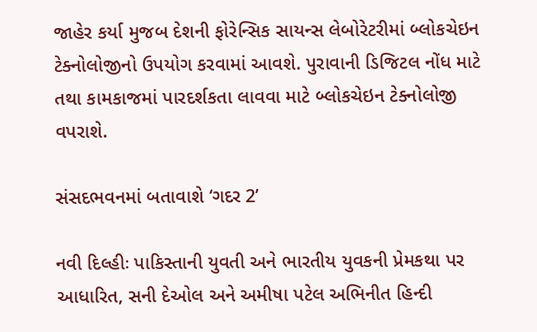જાહેર કર્યા મુજબ દેશની ફોરેન્સિક સાયન્સ લેબોરેટરીમાં બ્લોકચેઇન ટેક્નોલોજીનો ઉપયોગ કરવામાં આવશે. પુરાવાની ડિજિટલ નોંધ માટે તથા કામકાજમાં પારદર્શકતા લાવવા માટે બ્લોકચેઇન ટેક્નોલોજી વપરાશે.

સંસદભવનમાં બતાવાશે ‘ગદર 2’

નવી દિલ્હીઃ પાકિસ્તાની યુવતી અને ભારતીય યુવકની પ્રેમકથા પર આધારિત, સની દેઓલ અને અમીષા પટેલ અભિનીત હિન્દી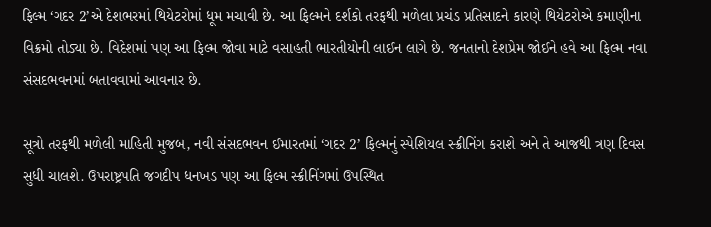ફિલ્મ ‘ગદર 2’એ દેશભરમાં થિયેટરોમાં ધૂમ મચાવી છે. આ ફિલ્મને દર્શકો તરફથી મળેલા પ્રચંડ પ્રતિસાદને કારણે થિયેટરોએ કમાણીના વિક્રમો તોડ્યા છે. વિદેશમાં પણ આ ફિલ્મ જોવા માટે વસાહતી ભારતીયોની લાઈન લાગે છે. જનતાનો દેશપ્રેમ જોઈને હવે આ ફિલ્મ નવા સંસદભવનમાં બતાવવામાં આવનાર છે.

સૂત્રો તરફથી મળેલી માહિતી મુજબ, નવી સંસદભવન ઈમારતમાં ‘ગદર 2’ ફિલ્મનું સ્પેશિયલ સ્ક્રીનિંગ કરાશે અને તે આજથી ત્રણ દિવસ સુધી ચાલશે. ઉપરાષ્ટ્રપતિ જગદીપ ધનખડ પણ આ ફિલ્મ સ્ક્રીનિંગમાં ઉપસ્થિત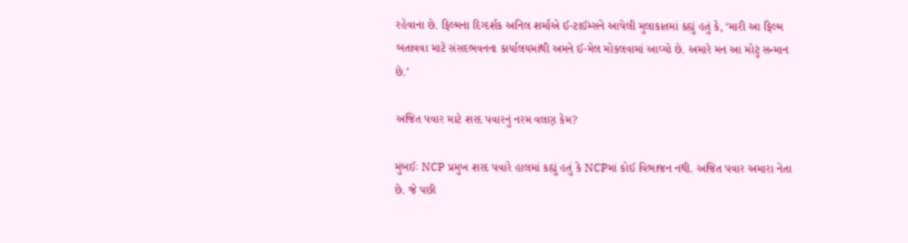રહેવાના છે. ફિલ્મના દિગ્દર્શક અનિલ શર્માએ ઈ-ટાઈમ્સને આપેલી મુલાકાતમાં કહ્યું હતું કે, ‘મારી આ ફિલ્મ બતાવવા માટે સંસદભવનના કાર્યાલયમાંથી અમને ઈ-મેલ મોકલવામાં આવ્યો છે. અમારે મન આ મોટું સન્માન છે.’

અજિત પવાર માટે શરદ પવારનું નરમ વલણ કેમ?

મુંબઈઃ NCP પ્રમુખ શરદ પવારે હાલમાં કહ્યું હતું કે NCPમાં કોઈ વિભાજન નથી. અજિત પવાર અમારા નેતા છે. જે પછી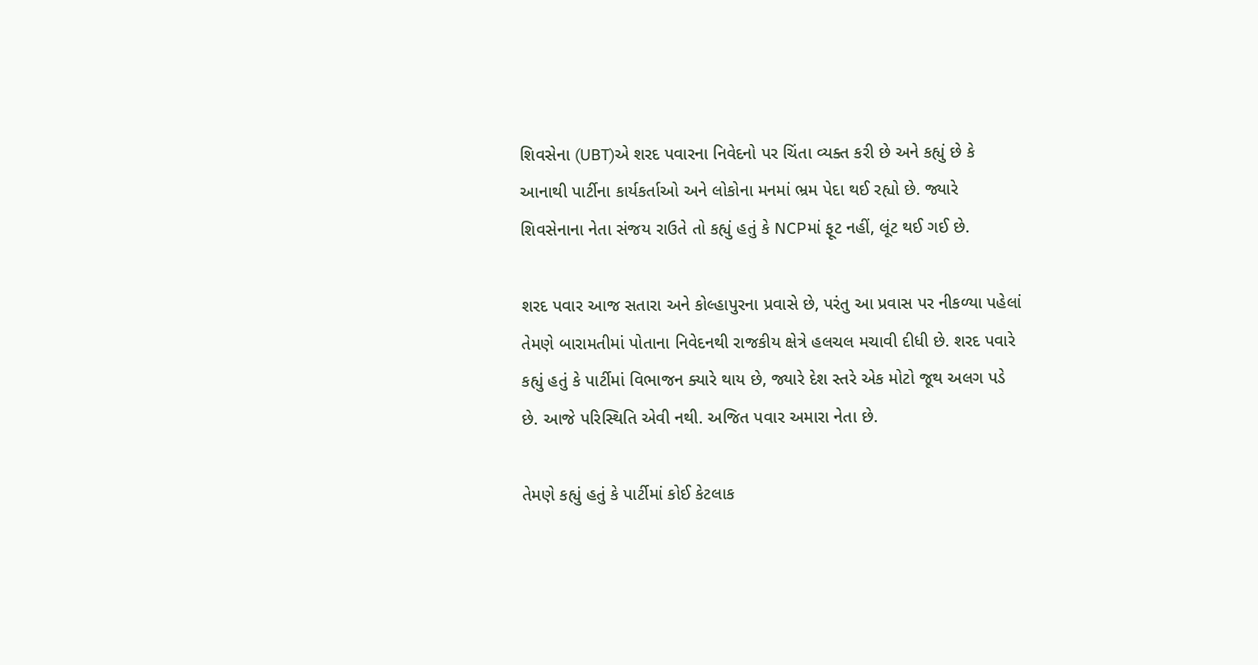શિવસેના (UBT)એ શરદ પવારના નિવેદનો પર ચિંતા વ્યક્ત કરી છે અને કહ્યું છે કે આનાથી પાર્ટીના કાર્યકર્તાઓ અને લોકોના મનમાં ભ્રમ પેદા થઈ રહ્યો છે. જ્યારે શિવસેનાના નેતા સંજય રાઉતે તો કહ્યું હતું કે NCPમાં ફૂટ નહીં, લૂંટ થઈ ગઈ છે.

શરદ પવાર આજ સતારા અને કોલ્હાપુરના પ્રવાસે છે, પરંતુ આ પ્રવાસ પર નીકળ્યા પહેલાં તેમણે બારામતીમાં પોતાના નિવેદનથી રાજકીય ક્ષેત્રે હલચલ મચાવી દીધી છે. શરદ પવારે કહ્યું હતું કે પાર્ટીમાં વિભાજન ક્યારે થાય છે, જ્યારે દેશ સ્તરે એક મોટો જૂથ અલગ પડે છે. આજે પરિસ્થિતિ એવી નથી. અજિત પવાર અમારા નેતા છે.

તેમણે કહ્યું હતું કે પાર્ટીમાં કોઈ કેટલાક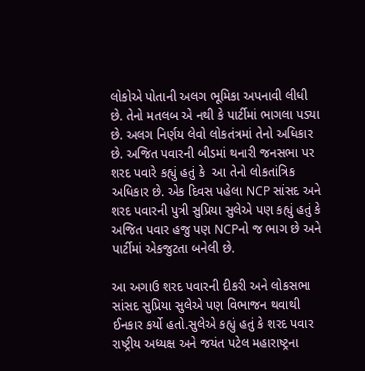લોકોએ પોતાની અલગ ભૂમિકા અપનાવી લીધી છે. તેનો મતલબ એ નથી કે પાર્ટીમાં ભાગલા પડ્યા છે. અલગ નિર્ણય લેવો લોકતંત્રમાં તેનો અધિકાર છે. અજિત પવારની બીડમાં થનારી જનસભા પર શરદ પવારે કહ્યું હતું કે  આ તેનો લોકતાંત્રિક અધિકાર છે. એક દિવસ પહેલા NCP સાંસદ અને શરદ પવારની પુત્રી સુપ્રિયા સુલેએ પણ કહ્યું હતું કે અજિત પવાર હજુ પણ NCPનો જ ભાગ છે અને પાર્ટીમાં એકજુટતા બનેલી છે.

આ અગાઉ શરદ પવારની દીકરી અને લોકસભા સાંસદ સુપ્રિયા સુલેએ પણ વિભાજન થવાથી ઈનકાર કર્યો હતો.સુલેએ કહ્યું હતું કે શરદ પવાર રાષ્ટ્રીય અધ્યક્ષ અને જયંત પટેલ મહારાષ્ટ્રના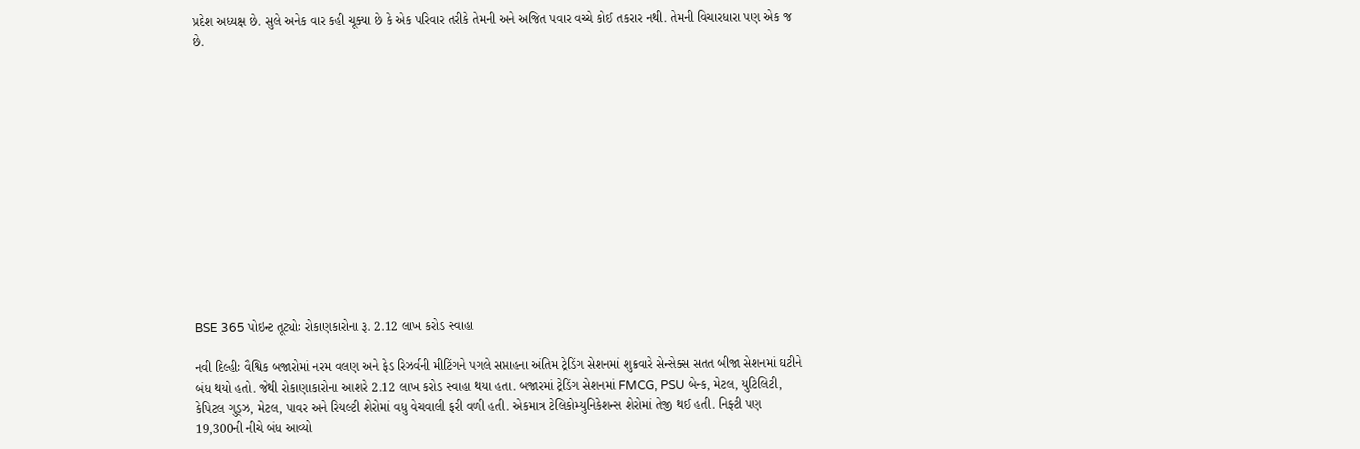પ્રદેશ અધ્યક્ષ છે. સુલે અનેક વાર કહી ચૂક્યા છે કે એક પરિવાર તરીકે તેમની અને અજિત પવાર વચ્ચે કોઈ તકરાર નથી. તેમની વિચારધારા પણ એક જ છે.













BSE 365 પોઇન્ટ તૂટ્યોઃ રોકાણકારોના રૂ. 2.12 લાખ કરોડ સ્વાહા

નવી દિલ્હીઃ વૈશ્વિક બજારોમાં નરમ વલણ અને ફેડ રિઝર્વની મીટિંગને પગલે સપ્તાહના અંતિમ ટ્રેડિંગ સેશનમાં શુક્રવારે સેન્સેક્સ સતત બીજા સેશનમાં ઘટીને બંધ થયો હતો. જેથી રોકાણાકારોના આશરે 2.12 લાખ કરોડ સ્વાહા થયા હતા. બજારમાં ટ્રેડિંગ સેશનમાં FMCG, PSU બેન્ક, મેટલ, યુટિલિટી, કેપિટલ ગુડ્ઝ, મેટલ, પાવર અને રિયલ્ટી શેરોમાં વધુ વેચવાલી ફરી વળી હતી. એકમાત્ર ટેલિકોમ્યુનિકેશન્સ શેરોમાં તેજી થઈ હતી. નિફ્ટી પણ 19,300ની નીચે બંધ આવ્યો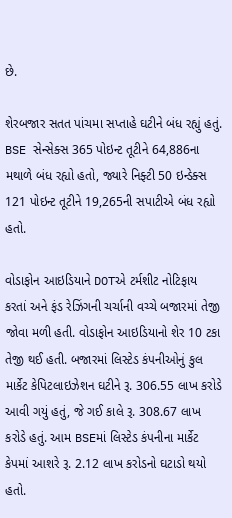છે.

શેરબજાર સતત પાંચમા સપ્તાહે ઘટીને બંધ રહ્યું હતું. BSE સેન્સેક્સ 365 પોઇન્ટ તૂટીને 64,886ના મથાળે બંધ રહ્યો હતો, જ્યારે નિફ્ટી 50 ઇન્ડેક્સ 121 પોઇન્ટ તૂટીને 19,265ની સપાટીએ બંધ રહ્યો હતો.

વોડાફોન આઇડિયાને DOTએ ટર્મશીટ નોટિફાય કરતાં અને ફંડ રેઝિંગની ચર્ચાની વચ્ચે બજારમાં તેજી જોવા મળી હતી. વોડાફોન આઇડિયાનો શેર 10 ટકા તેજી થઈ હતી. બજારમાં લિસ્ટેડ કંપનીઓનું કુલ માર્કેટ કેપિટલાઇઝેશન ઘટીને રૂ. 306.55 લાખ કરોડે આવી ગયું હતું, જે ગઈ કાલે રૂ. 308.67 લાખ કરોડે હતું. આમ BSEમાં લિસ્ટેડ કંપનીના માર્કેટ કેપમાં આશરે રૂ. 2.12 લાખ કરોડનો ઘટાડો થયો હતો.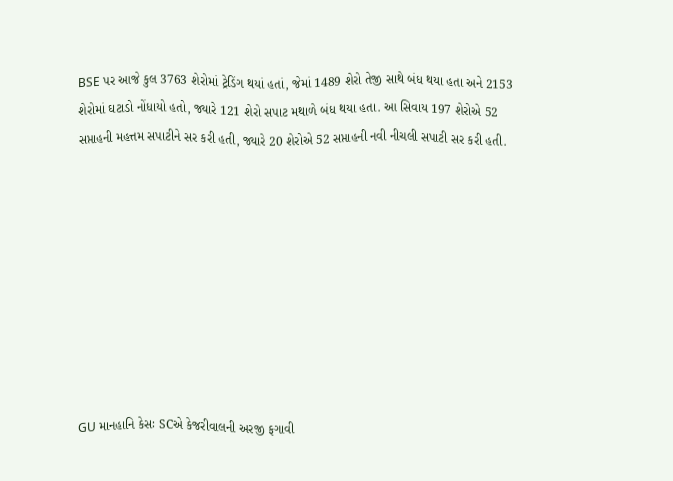BSE પર આજે કુલ 3763 શેરોમાં ટ્રેડિંગ થયાં હતાં, જેમાં 1489 શેરો તેજી સાથે બંધ થયા હતા અને 2153 શેરોમાં ઘટાડો નોંધાયો હતો, જ્યારે 121 શેરો સપાટ મથાળે બંધ થયા હતા. આ સિવાય 197 શેરોએ 52 સપ્તાહની મહત્તમ સપાટીને સર કરી હતી, જ્યારે 20 શેરોએ 52 સપ્તાહની નવી નીચલી સપાટી સર કરી હતી.









GU માનહાનિ કેસઃ SCએ કેજરીવાલની અરજી ફગાવી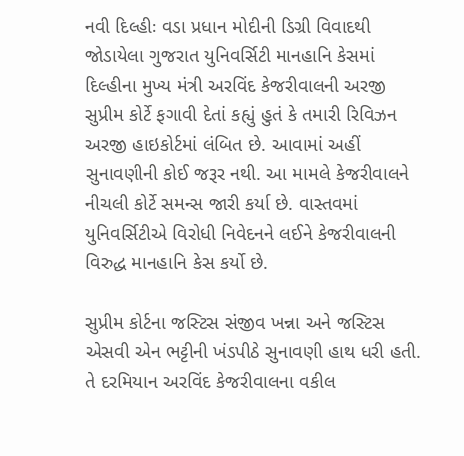નવી દિલ્હીઃ વડા પ્રધાન મોદીની ડિગ્રી વિવાદથી જોડાયેલા ગુજરાત યુનિવર્સિટી માનહાનિ કેસમાં દિલ્હીના મુખ્ય મંત્રી અરવિંદ કેજરીવાલની અરજી સુપ્રીમ કોર્ટે ફગાવી દેતાં કહ્યું હુતં કે તમારી રિવિઝન અરજી હાઇકોર્ટમાં લંબિત છે. આવામાં અહીં સુનાવણીની કોઈ જરૂર નથી. આ મામલે કેજરીવાલને નીચલી કોર્ટે સમન્સ જારી કર્યા છે. વાસ્તવમાં યુનિવર્સિટીએ વિરોધી નિવેદનને લઈને કેજરીવાલની વિરુદ્ધ માનહાનિ કેસ કર્યો છે.

સુપ્રીમ કોર્ટના જસ્ટિસ સંજીવ ખન્ના અને જસ્ટિસ એસવી એન ભટ્ટીની ખંડપીઠે સુનાવણી હાથ ધરી હતી. તે દરમિયાન અરવિંદ કેજરીવાલના વકીલ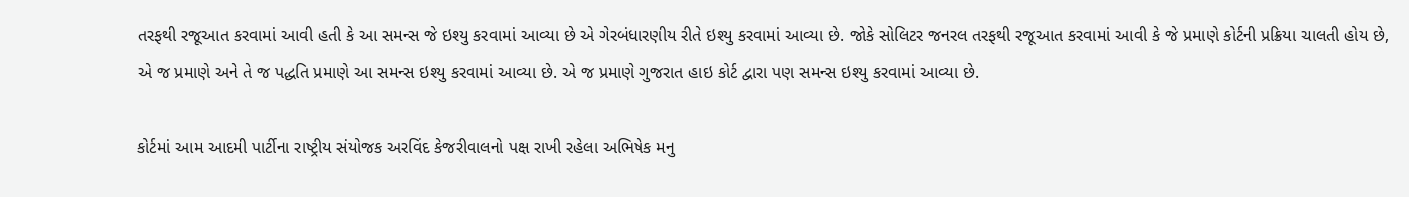તરફથી રજૂઆત કરવામાં આવી હતી કે આ સમન્સ જે ઇશ્યુ કરવામાં આવ્યા છે એ ગેરબંધારણીય રીતે ઇશ્યુ કરવામાં આવ્યા છે. જોકે સોલિટર જનરલ તરફથી રજૂઆત કરવામાં આવી કે જે પ્રમાણે કોર્ટની પ્રક્રિયા ચાલતી હોય છે, એ જ પ્રમાણે અને તે જ પદ્ધતિ પ્રમાણે આ સમન્સ ઇશ્યુ કરવામાં આવ્યા છે. એ જ પ્રમાણે ગુજરાત હાઇ કોર્ટ દ્વારા પણ સમન્સ ઇશ્યુ કરવામાં આવ્યા છે.

કોર્ટમાં આમ આદમી પાર્ટીના રાષ્ટ્રીય સંયોજક અરવિંદ કેજરીવાલનો પક્ષ રાખી રહેલા અભિષેક મનુ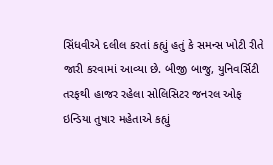સિંધવીએ દલીલ કરતાં કહ્યું હતું કે સમન્સ ખોટી રીતે જારી કરવામાં આવ્યા છે. બીજી બાજુ, યુનિવર્સિટી તરફથી હાજર રહેલા સોલિસિટર જનરલ ઓફ ઇન્ડિયા તુષાર મહેતાએ કહ્યું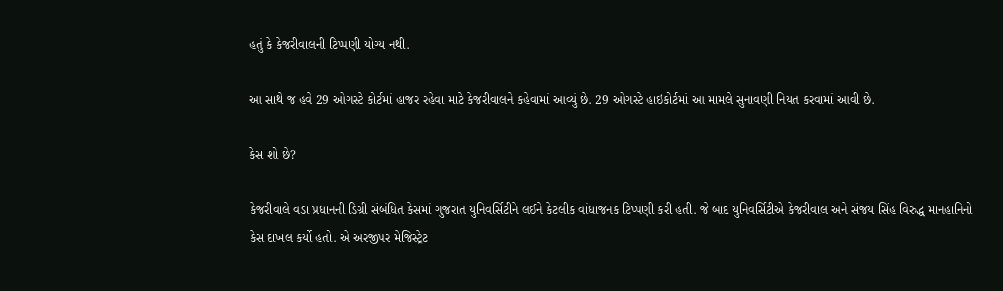હતું કે કેજરીવાલની ટિપ્પણી યોગ્ય નથી.

આ સાથે જ હવે 29 ઓગસ્ટે કોર્ટમાં હાજર રહેવા માટે કેજરીવાલને કહેવામાં આવ્યું છે. 29 ઓગસ્ટે હાઇકોર્ટમાં આ મામલે સુનાવણી નિયત કરવામાં આવી છે.

કેસ શો છે?

કેજરીવાલે વડા પ્રધાનની ડિગ્રી સંબંધિત કેસમાં ગુજરાત યુનિવર્સિટીને લઈને કેટલીક વાંધાજનક ટિપ્પણી કરી હતી. જે બાદ યુનિવર્સિટીએ કેજરીવાલ અને સંજય સિંહ વિરુદ્ધ માનહાનિનો કેસ દાખલ કર્યો હતો. એ અરજીપર મેજિસ્ટ્રેટ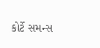કોર્ટે સમન્સ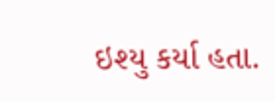ઇશ્યુ કર્યા હતા.